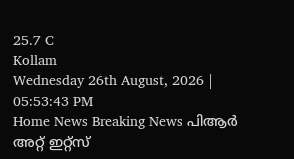25.7 C
Kollam
Wednesday 26th August, 2026 | 05:53:43 PM
Home News Breaking News പിആര്‍ അറ്റ് ഇറ്റ്സ്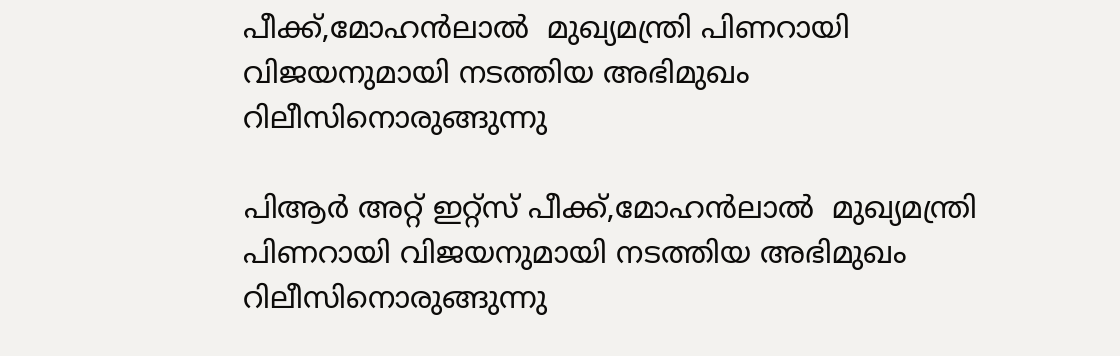പീക്ക്,മോഹന്‍ലാല്‍  മുഖ്യമന്ത്രി പിണറായി വിജയനുമായി നടത്തിയ അഭിമുഖം റിലീസിനൊരുങ്ങുന്നു

പിആര്‍ അറ്റ് ഇറ്റ്സ് പീക്ക്,മോഹന്‍ലാല്‍  മുഖ്യമന്ത്രി പിണറായി വിജയനുമായി നടത്തിയ അഭിമുഖം റിലീസിനൊരുങ്ങുന്നു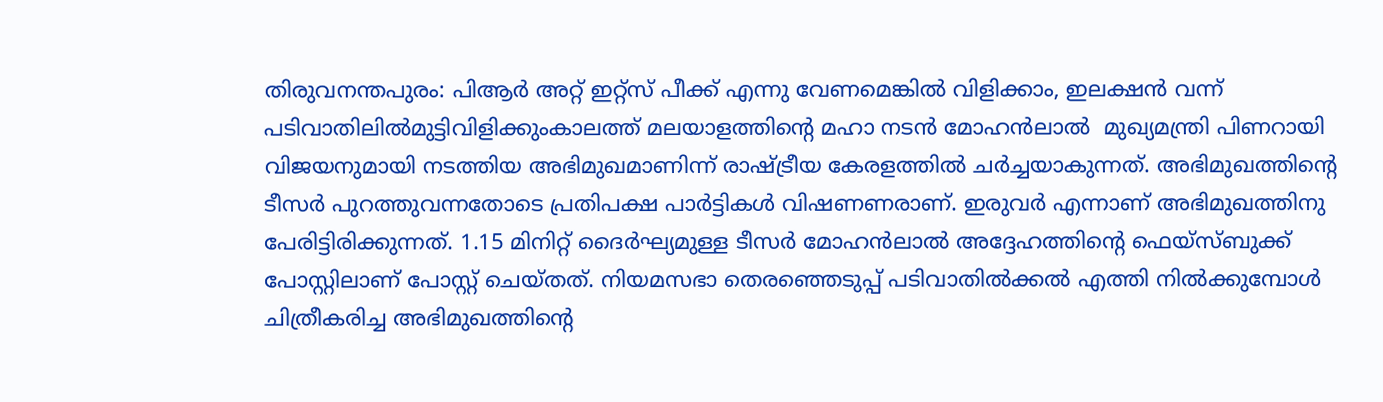തിരുവനന്തപുരം: പിആര്‍ അറ്റ് ഇറ്റ്സ് പീക്ക് എന്നു വേണമെങ്കില്‍ വിളിക്കാം, ഇലക്ഷന്‍ വന്ന് പടിവാതിലില്‍മുട്ടിവിളിക്കുംകാലത്ത് മലയാളത്തിന്റെ മഹാ നടന്‍ മോഹന്‍ലാല്‍  മുഖ്യമന്ത്രി പിണറായി വിജയനുമായി നടത്തിയ അഭിമുഖമാണിന്ന് രാഷ്ട്രീയ കേരളത്തില്‍ ചര്‍ച്ചയാകുന്നത്. അഭിമുഖത്തിന്‍റെ ടീസർ പുറത്തുവന്നതോടെ പ്രതിപക്ഷ പാര്‍ട്ടികള്‍ വിഷണണരാണ്. ഇരുവർ എന്നാണ് അഭിമുഖത്തിനു പേരിട്ടിരിക്കുന്നത്. 1.15 മിനിറ്റ് ദൈർഘ്യമുള്ള ടീസർ മോഹൻലാൽ അദ്ദേഹത്തിന്റെ ഫെയ്സ്ബുക്ക് പോസ്റ്റിലാണ് പോസ്റ്റ് ചെയ്തത്. നിയമസഭാ തെരഞ്ഞെടുപ്പ് പടിവാതിൽക്കൽ എത്തി നിൽക്കുമ്പോൾ ചിത്രീകരിച്ച അഭിമുഖത്തിന്റെ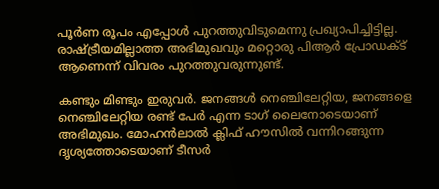പൂർണ രൂപം എപ്പോൾ പുറത്തുവിടുമെന്നു പ്രഖ്യാപിച്ചിട്ടില്ല. രാഷ്ട്രീയമില്ലാത്ത അഭിമുഖവും മറ്റൊരു പിആര്‍ പ്രോഡക്ട് ആണെന്ന് വിവരം പുറത്തുവരുന്നുണ്ട്.

കണ്ടും മിണ്ടും ഇരുവർ. ജനങ്ങൾ നെഞ്ചിലേറ്റിയ, ജനങ്ങളെ നെഞ്ചിലേറ്റിയ രണ്ട് പേർ എന്ന ടാഗ് ലൈനോടെയാണ് അഭിമുഖം. മോഹൻലാൽ ക്ലിഫ് ഹൗസിൽ വന്നിറങ്ങുന്ന ദൃശ്യത്തോടെയാണ് ടീസർ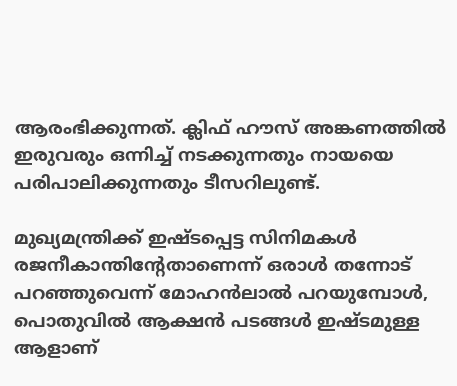ആരംഭിക്കുന്നത്. ക്ലിഫ് ഹൗസ് അങ്കണത്തിൽ ഇരുവരും ഒന്നിച്ച് നടക്കുന്നതും നായയെ പരിപാലിക്കുന്നതും ടീസറിലുണ്ട്.

മുഖ്യമന്ത്രിക്ക് ഇഷ്ടപ്പെട്ട സിനിമകൾ രജനീകാന്തിന്റേതാണെന്ന് ഒരാൾ തന്നോട് പറഞ്ഞുവെന്ന് മോഹൻലാൽ പറയുമ്പോൾ, പൊതുവിൽ ആക്ഷൻ പടങ്ങൾ ഇഷ്ടമുള്ള ആളാണ്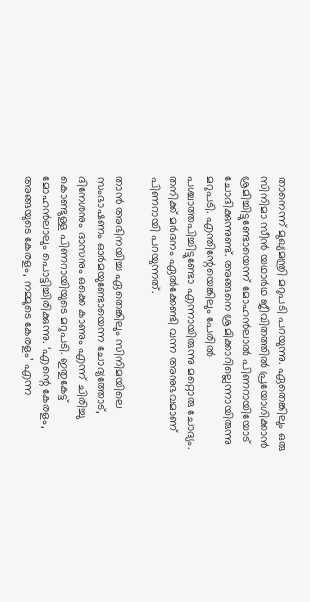താനെന്ന്‌ മുഖ്യമന്ത്രി മറുപടി പറയുന്നു. ഏതെങ്കിലും ഒരു സിനിമാ സീൻ യഥാർഥ ജീവിതത്തിൽ പ്രയോഗിക്കാൻ ശ്രമിച്ചിട്ടുണ്ടോയെന്ന് മോഹൻലാൽ പിണറായിയോട് ചോദിക്കുന്നുണ്ട്. അങ്ങനെ ശ്രമിക്കാറില്ലെന്നായിരുന്നു മറുപടി. എന്തിന്റേയെങ്കിലും പേരിൽ പശ്ചാത്തപിച്ചിട്ടുണ്ടോ എന്നായിരുന്നു മറ്റൊരു ചോദ്യം. തനിക്ക് മർദനം ഏൽക്കേണ്ടി വന്ന അനുഭവമാണ് പിണറായി പറയുന്നത്.

താൻ അഭിനയിച്ച ഏതെങ്കിലും സിനിമയിലെ സംഭാഷണം ഓർമയുണ്ടോയെന്ന ചോദ്യത്തോട്, ദിനേശനും ദാസനും ഒക്കെ കാണും എന്ന് ചിരിച്ചു കൊണ്ടുള്ള പിണറായിയുടെ മറുപടി. ഇതുകേട്ട് മോഹൻലാലും പൊട്ടിച്ചിരിക്കുന്നു. ‘എന്റെ കേരളം, അങ്ങയുടെ കേരളം, നമ്മുടെ കേരളം’ എന്ന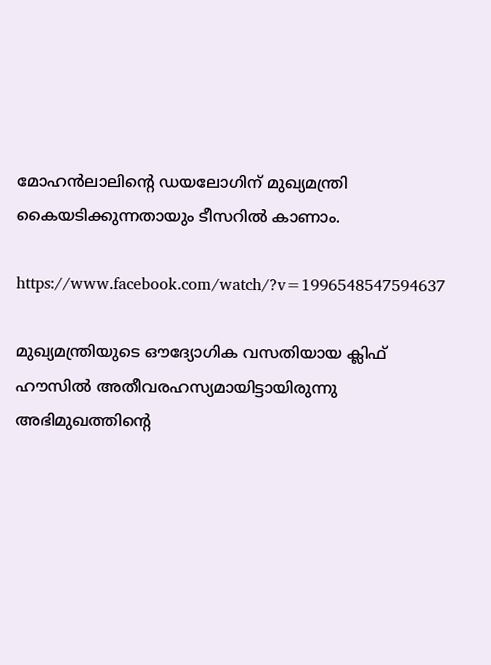മോഹൻലാലിന്റെ ഡയലോഗിന് മുഖ്യമന്ത്രി കൈയടിക്കുന്നതായും ടീസറിൽ കാണാം.

https://www.facebook.com/watch/?v=1996548547594637

മുഖ്യമന്ത്രിയുടെ ഔദ്യോഗിക വസതിയായ ക്ലിഫ് ഹൗസിൽ അതീവരഹസ്യമായിട്ടായിരുന്നു അഭിമുഖത്തിന്റെ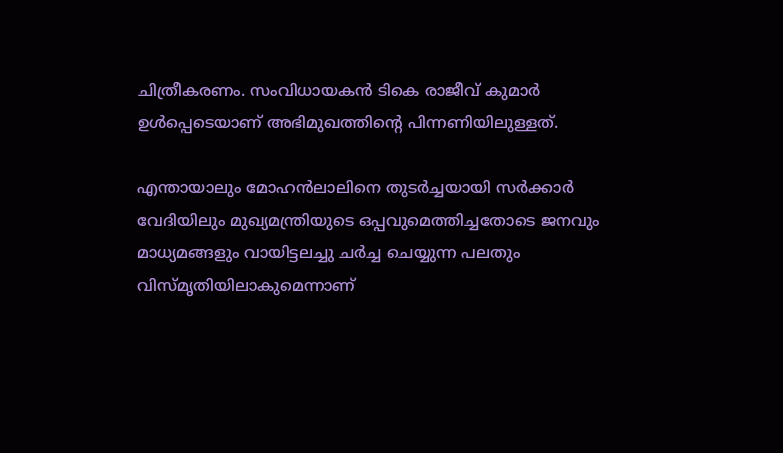ചിത്രീകരണം. സംവിധായകൻ ടികെ രാജീവ് കുമാർ ഉൾപ്പെടെയാണ് അഭിമുഖത്തിന്റെ പിന്നണിയിലുള്ളത്.

എന്തായാലും മോഹന്‍ലാലിനെ തുടര്‍ച്ചയായി സര്‍ക്കാര്‍ വേദിയിലും മുഖ്യമന്ത്രിയുടെ ഒപ്പവുമെത്തിച്ചതോടെ ജനവും മാധ്യമങ്ങളും വായിട്ടലച്ചു ചര്‍ച്ച ചെയ്യുന്ന പലതും വിസ്മൃതിയിലാകുമെന്നാണ്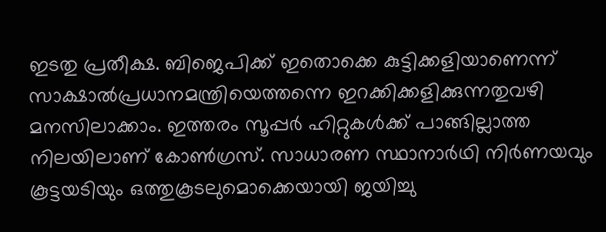ഇടതു പ്രതീക്ഷ. ബിജെപിക്ക് ഇതൊക്കെ കുട്ടിക്കളിയാണെന്ന് സാക്ഷാല്‍പ്രധാനമന്ത്രിയെത്തന്നെ ഇറക്കിക്കളിക്കുന്നതുവഴി മനസിലാക്കാം. ഇത്തരം സൂപ്പര്‍ ഹിറ്റുകള്‍ക്ക് പാങ്ങില്ലാത്ത നിലയിലാണ് കോണ്‍ഗ്രസ്. സാധാരണ സ്ഥാനാര്‍ഥി നിര്‍ണയവും കൂട്ടയടിയും ഒത്തുകൂടലുമൊക്കെയായി ജയിച്ചു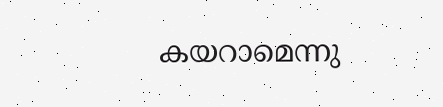കയറാമെന്നു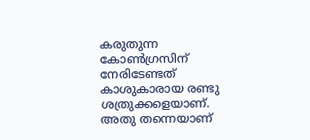കരുതുന്ന കോണ്‍ഗ്രസിന് നേരിടേണ്ടത് കാശുകാരായ രണ്ടു ശത്രുക്കളെയാണ്. അതു തന്നെയാണ്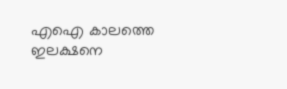എഐ കാലത്തെ ഇലക്ഷനെ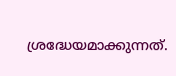ശ്രദ്ധേയമാക്കുന്നത്.